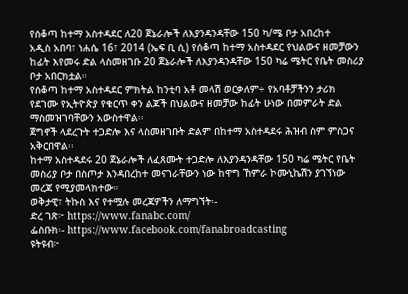የሰቆጣ ከተማ አስተዳደር ለ20 ጀኔራሎች ለእያንዳንዳቸው 150 ካ/ሜ ቦታ አበረከተ
አዲስ አበባ፣ ነሐሴ 16፣ 2014 (ኤፍ ቢ ሲ) የሰቆጣ ከተማ አስተዳደር የህልውና ዘመቻውን ከፊት እየመሩ ድል ላስመዘገቡ 20 ጀኔራሎች ለእያንዳንዳቸው 150 ካሬ ሜትር የቤት መስሪያ ቦታ አበርክቷል።
የሰቆጣ ከተማ አስተዳደር ምክትል ከንቲባ አቶ መላሽ ወርቃለም÷ የአባቶቻችንን ታሪክ የደገሙ የኢትዮጵያ የቁርጥ ቀን ልጆች በህልውና ዘመቻው ከፊት ሁነው በመምራት ድል ማስመዝገባቸውን አውስተዋል፡፡
ጀግኖች ላደረጉት ተጋድሎ እና ላስመዘገቡት ድልም በከተማ አስተዳደሩ ሕዝብ ስም ምስጋና አቅርበዋል፡፡
ከተማ አስተዳደሩ 20 ጀኔራሎች ለፈጸሙት ተጋድሎ ለእያንዳንዳቸው 150 ካሬ ሜትር የቤት መስሪያ ቦታ በስጦታ እንዳበረከተ መናገራቸውን ነው ከዋግ ኸምራ ኮሙኒኬሽን ያገኘነው መረጃ የሚያመላክተው።
ወቅታዊ፣ ትኩስ እና የተሟሉ መረጃዎችን ለማግኘት፡-
ድረ ገጽ፦ https://www.fanabc.com/
ፌስቡክ፡- https://www.facebook.com/fanabroadcasting
ዩትዩብ፦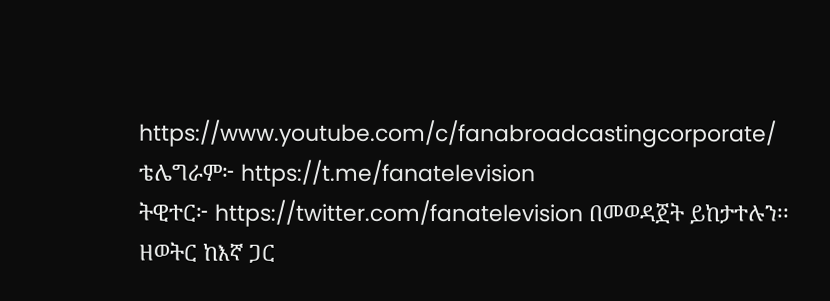https://www.youtube.com/c/fanabroadcastingcorporate/
ቴሌግራም፦ https://t.me/fanatelevision
ትዊተር፦ https://twitter.com/fanatelevision በመወዳጀት ይከታተሉን፡፡
ዘወትር ከእኛ ጋር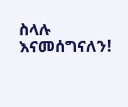ስላሉ እናመሰግናለን!